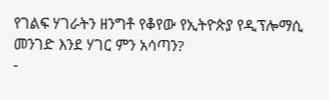የገልፍ ሃገራትን ዘንግቶ የቆየው የኢትዮጵያ የዲፕሎማሲ መንገድ እንደ ሃገር ምን አሳጣን?
-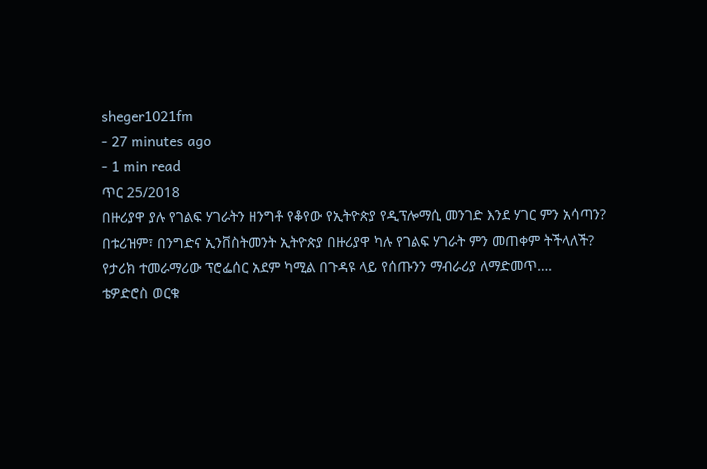sheger1021fm
- 27 minutes ago
- 1 min read
ጥር 25/2018
በዙሪያዋ ያሉ የገልፍ ሃገራትን ዘንግቶ የቆየው የኢትዮጵያ የዲፕሎማሲ መንገድ እንደ ሃገር ምን አሳጣን?
በቱሪዝም፣ በንግድና ኢንቨስትመንት ኢትዮጵያ በዙሪያዋ ካሉ የገልፍ ሃገራት ምን መጠቀም ትችላለች?
የታሪክ ተመራማሪው ፕሮፌሰር አደም ካሚል በጉዳዩ ላይ የሰጡንን ማብራሪያ ለማድመጥ….
ቴዎድሮስ ወርቁ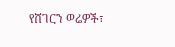የሸገርን ወሬዎች፣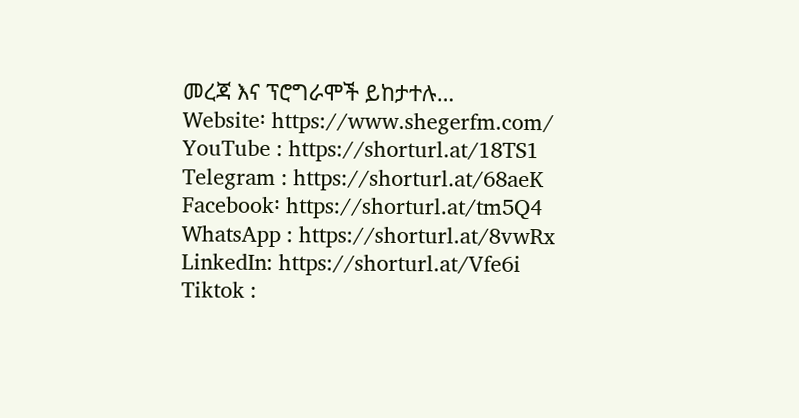መረጃ እና ፕሮግራሞች ይከታተሉ…
Website፡ https://www.shegerfm.com/
YouTube : https://shorturl.at/18TS1
Telegram : https://shorturl.at/68aeK
Facebook፡ https://shorturl.at/tm5Q4
WhatsApp : https://shorturl.at/8vwRx
LinkedIn: https://shorturl.at/Vfe6i
Tiktok :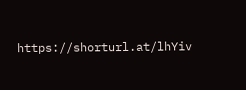https://shorturl.at/lhYiv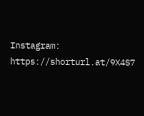Instagram: https://shorturl.at/9X4S7